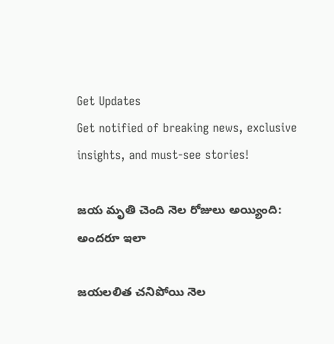Get Updates
Get notified of breaking news, exclusive insights, and must-see stories!

జయ మృతి చెంది నెల రోజులు అయ్యింది: అందరూ ఇలా

జయలలిత చనిపోయి నెల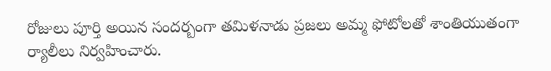రోజులు పూర్తి అయిన సందర్బంగా తమిళనాడు ప్రజలు అమ్మ ఫోటోలతో శాంతియుతంగా ర్యాలీలు నిర్వహించారు.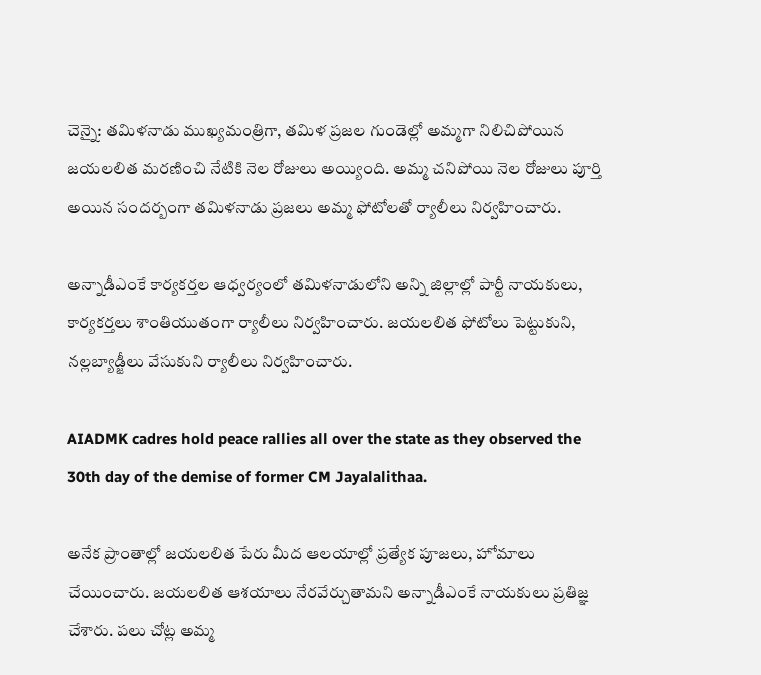చెన్నై: తమిళనాడు ముఖ్యమంత్రిగా, తమిళ ప్రజల గుండెల్లో అమ్మగా నిలిచిపోయిన జయలలిత మరణించి నేటికి నెల రోజులు అయ్యింది. అమ్మ చనిపోయి నెల రోజులు పూర్తి అయిన సందర్బంగా తమిళనాడు ప్రజలు అమ్మ ఫోటోలతో ర్యాలీలు నిర్వహించారు.

అన్నాడీఎంకే కార్యకర్తల ఆధ్వర్యంలో తమిళనాడులోని అన్ని జిల్లాల్లో పార్టీ నాయకులు, కార్యకర్తలు శాంతియుతంగా ర్యాలీలు నిర్వహించారు. జయలలిత ఫోటోలు పెట్టుకుని, నల్లబ్యాడ్జీలు వేసుకుని ర్యాలీలు నిర్వహించారు.

AIADMK cadres hold peace rallies all over the state as they observed the 30th day of the demise of former CM Jayalalithaa.

అనేక ప్రాంతాల్లో జయలలిత పేరు మీద ఆలయాల్లో ప్రత్యేక పూజలు, హోమాలు చేయించారు. జయలలిత ఆశయాలు నేరవేర్చుతామని అన్నాడీఎంకే నాయకులు ప్రతిజ్ఞ చేశారు. పలు చోట్ల అమ్మ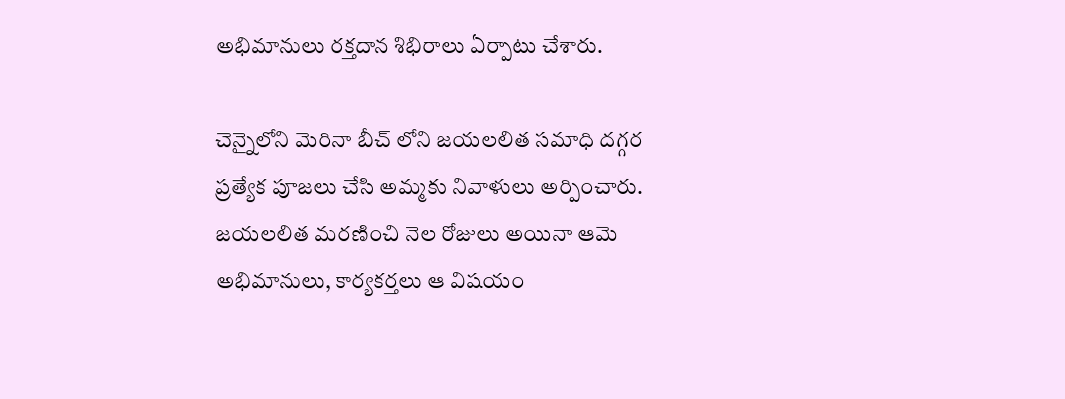అభిమానులు రక్తదాన శిభిరాలు ఏర్పాటు చేశారు.

చెన్నైలోని మెరినా బీచ్ లోని జయలలిత సమాధి దగ్గర ప్రత్యేక పూజలు చేసి అమ్మకు నివాళులు అర్పించారు. జయలలిత మరణించి నెల రోజులు అయినా ఆమె అభిమానులు, కార్యకర్తలు ఆ విషయం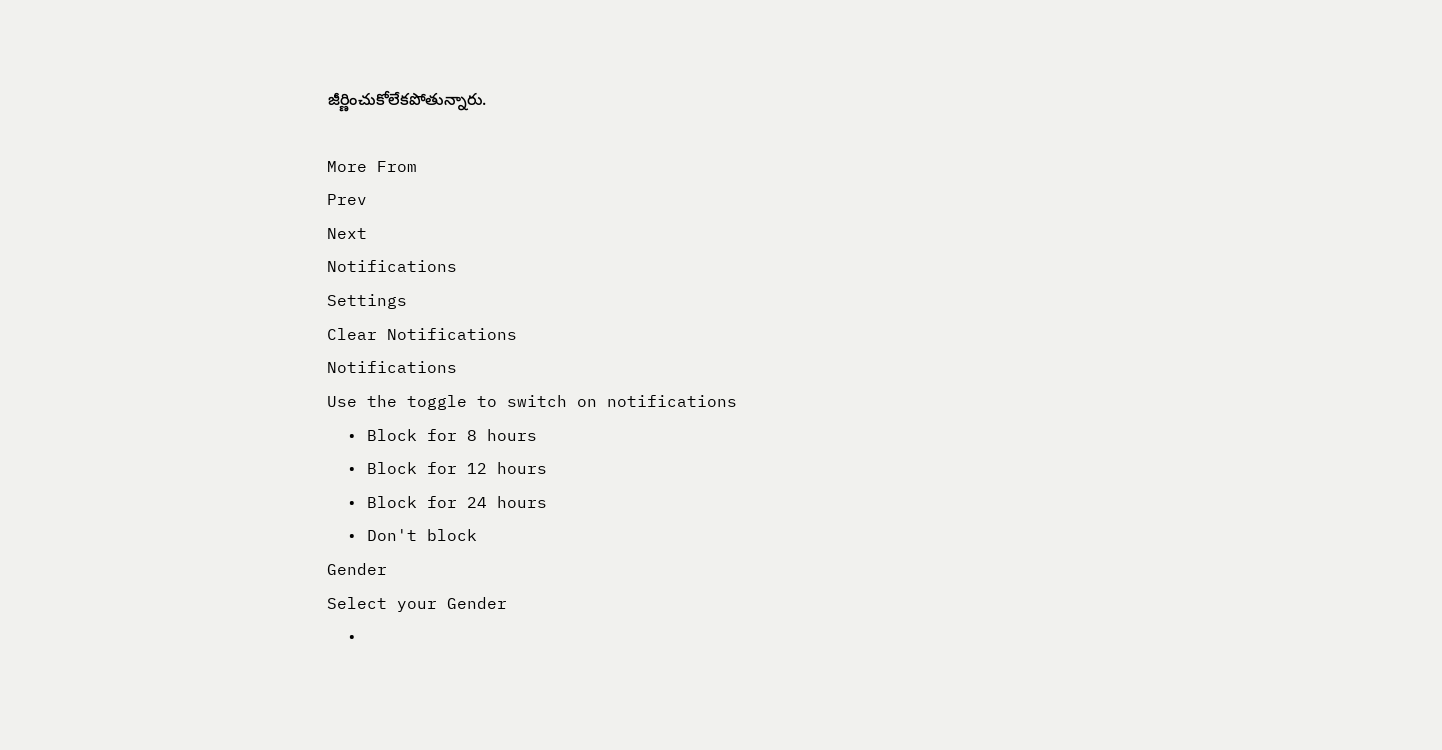జీర్ణించుకోలేకపోతున్నారు.

More From
Prev
Next
Notifications
Settings
Clear Notifications
Notifications
Use the toggle to switch on notifications
  • Block for 8 hours
  • Block for 12 hours
  • Block for 24 hours
  • Don't block
Gender
Select your Gender
  •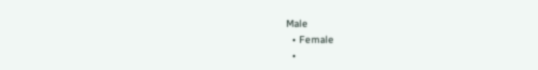Male
  • Female
  •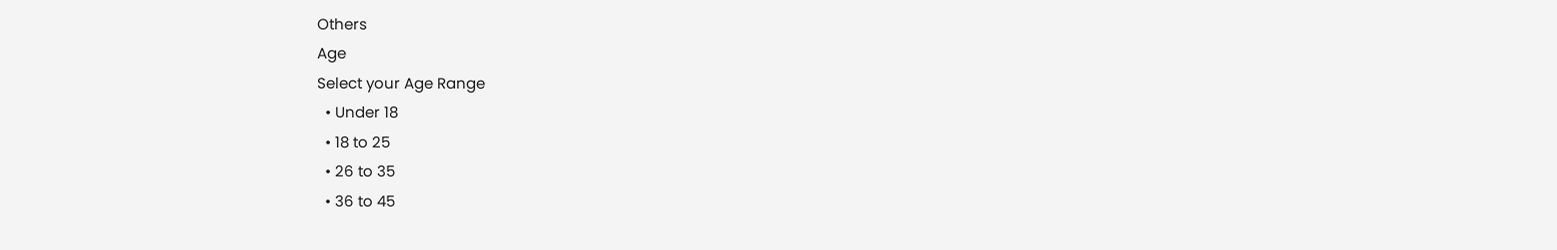Others
Age
Select your Age Range
  • Under 18
  • 18 to 25
  • 26 to 35
  • 36 to 45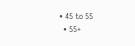• 45 to 55
  • 55+